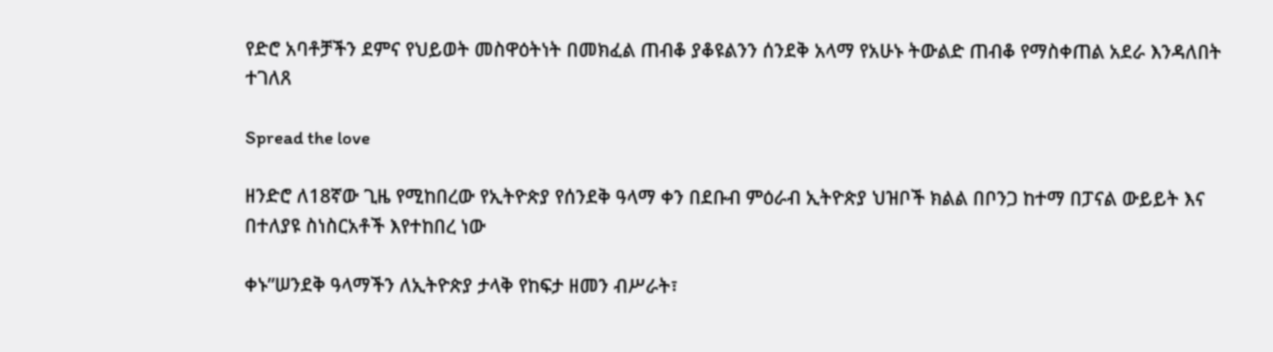የድሮ አባቶቻችን ደምና የህይወት መስዋዕትነት በመክፈል ጠብቆ ያቆዩልንን ሰንደቅ አላማ የአሁኑ ትውልድ ጠብቆ የማስቀጠል አደራ እንዳለበት ተገለጸ

Spread the love

ዘንድሮ ለ18ኛው ጊዜ የሚከበረው የኢትዮጵያ የሰንደቅ ዓላማ ቀን በደቡብ ምዕራብ ኢትዮጵያ ህዝቦች ክልል በቦንጋ ከተማ በፓናል ውይይት እና በተለያዩ ስነስርአቶች እየተከበረ ነው

ቀኑ”ሠንደቅ ዓላማችን ለኢትዮጵያ ታላቅ የከፍታ ዘመን ብሥራት፣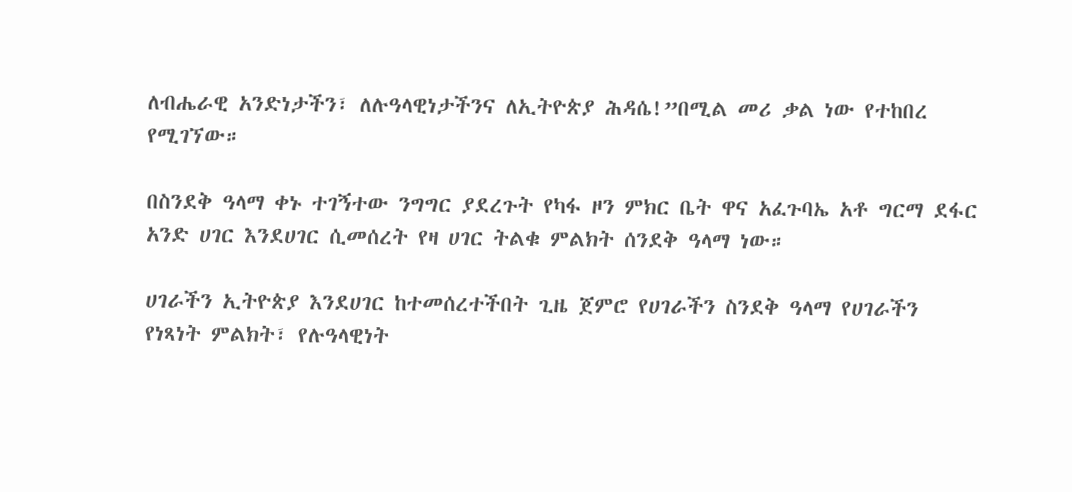ለብሔራዊ አንድነታችን፣ ለሉዓላዊነታችንና ለኢትዮጵያ ሕዳሴ!”በሚል መሪ ቃል ነው የተከበረ የሚገኘው።

በስንደቅ ዓላማ ቀኑ ተገኝተው ንግግር ያደረጉት የካፋ ዞን ምክር ቤት ዋና አፈጉባኤ አቶ ግርማ ደፋር አንድ ሀገር እንደሀገር ሲመሰረት የዛ ሀገር ትልቁ ምልክት ሰንደቅ ዓላማ ነው።

ሀገራችን ኢትዮጵያ እንደሀገር ከተመሰረተችበት ጊዜ ጀምሮ የሀገራችን ስንደቅ ዓላማ የሀገራችን የነጻነት ምልክት፣ የሉዓላዊነት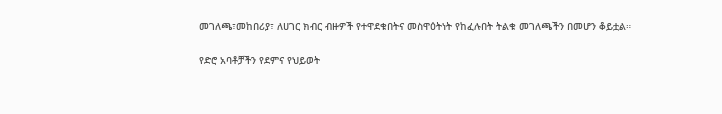መገለጫ፣መከበሪያ፣ ለሀገር ክብር ብዙዎች የተዋደቁበትና መስዋዕትነት የከፈሉበት ትልቁ መገለጫችን በመሆን ቆይቷል።

የድሮ አባቶቻችን የደምና የህይወት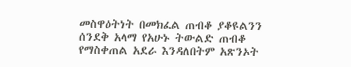መስዋዕትነት በመክፈል ጠብቆ ያቆዩልንን ሰንደቅ አላማ የአሁኑ ትውልድ ጠብቆ የማስቀጠል አደራ እንዳለበትም አጽንኦት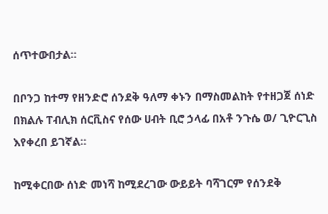ሰጥተውበታል።

በቦንጋ ከተማ የዘንድሮ ሰንደቅ ዓለማ ቀኑን በማስመልከት የተዘጋጀ ሰነድ በክልሉ ፐብሊክ ሰርቪስና የሰው ሀብት ቢሮ ኃላፊ በአቶ ንጉሴ ወ/ ጊዮርጊስ እየቀረበ ይገኛል።

ከሚቀርበው ሰነድ መነሻ ከሚደረገው ውይይት ባሻገርም የሰንደቅ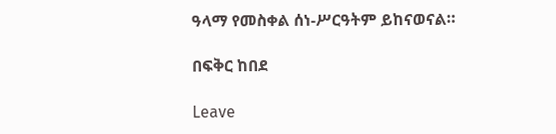ዓላማ የመስቀል ሰነ-ሥርዓትም ይከናወናል።

በፍቅር ከበደ

Leave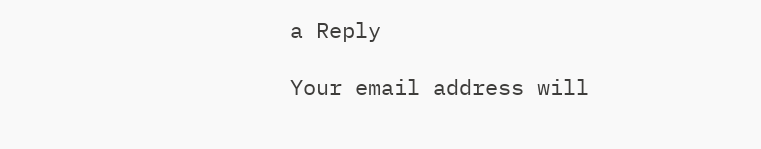a Reply

Your email address will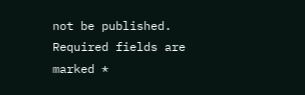not be published. Required fields are marked *